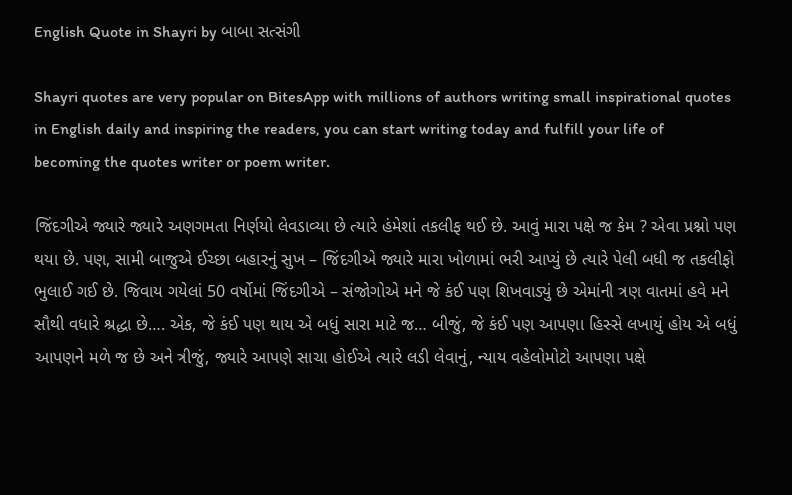English Quote in Shayri by બાબા સત્સંગી

Shayri quotes are very popular on BitesApp with millions of authors writing small inspirational quotes in English daily and inspiring the readers, you can start writing today and fulfill your life of becoming the quotes writer or poem writer.

જિંદગીએ જ્યારે જ્યારે અણગમતા નિર્ણયો લેવડાવ્યા છે ત્યારે હંમેશાં તકલીફ થઈ છે. આવું મારા પક્ષે જ કેમ ? એવા પ્રશ્નો પણ થયા છે. પણ, સામી બાજુએ ઈચ્છા બહારનું સુખ – જિંદગીએ જ્યારે મારા ખોળામાં ભરી આપ્યું છે ત્યારે પેલી બધી જ તકલીફો ભુલાઈ ગઈ છે. જિવાય ગયેલાં 50 વર્ષોમાં જિંદગીએ – સંજોગોએ મને જે કંઈ પણ શિખવાડ્યું છે એમાંની ત્રણ વાતમાં હવે મને સૌથી વધારે શ્રદ્ધા છે…. એક, જે કંઈ પણ થાય એ બધું સારા માટે જ… બીજું, જે કંઈ પણ આપણા હિસ્સે લખાયું હોય એ બધું આપણને મળે જ છે અને ત્રીજું, જ્યારે આપણે સાચા હોઈએ ત્યારે લડી લેવાનું, ન્યાય વહેલોમોટો આપણા પક્ષે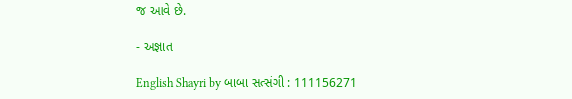જ આવે છે.

- અજ્ઞાત

English Shayri by બાબા સત્સંગી : 111156271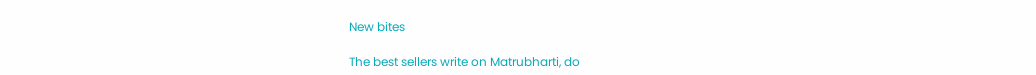New bites

The best sellers write on Matrubharti, do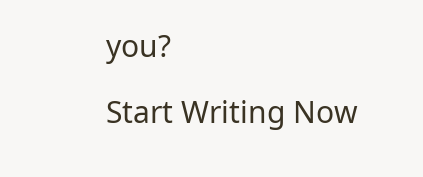you?

Start Writing Now